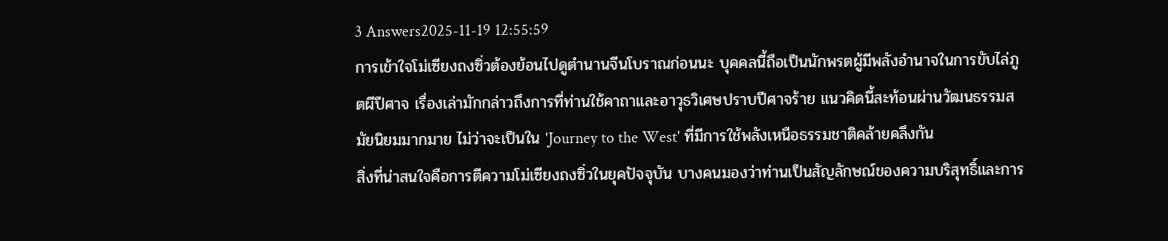3 Answers2025-11-19 12:55:59
การเข้าใจโม่เซียงถงซิ่วต้องย้อนไปดูตำนานจีนโบราณก่อนนะ บุคคลนี้ถือเป็นนักพรตผู้มีพลังอำนาจในการขับไล่ภูตผีปีศาจ เรื่องเล่ามักกล่าวถึงการที่ท่านใช้คาถาและอาวุธวิเศษปราบปีศาจร้าย แนวคิดนี้สะท้อนผ่านวัฒนธรรมสมัยนิยมมากมาย ไม่ว่าจะเป็นใน 'Journey to the West' ที่มีการใช้พลังเหนือธรรมชาติคล้ายคลึงกัน
สิ่งที่น่าสนใจคือการตีความโม่เซียงถงซิ่วในยุคปัจจุบัน บางคนมองว่าท่านเป็นสัญลักษณ์ของความบริสุทธิ์และการ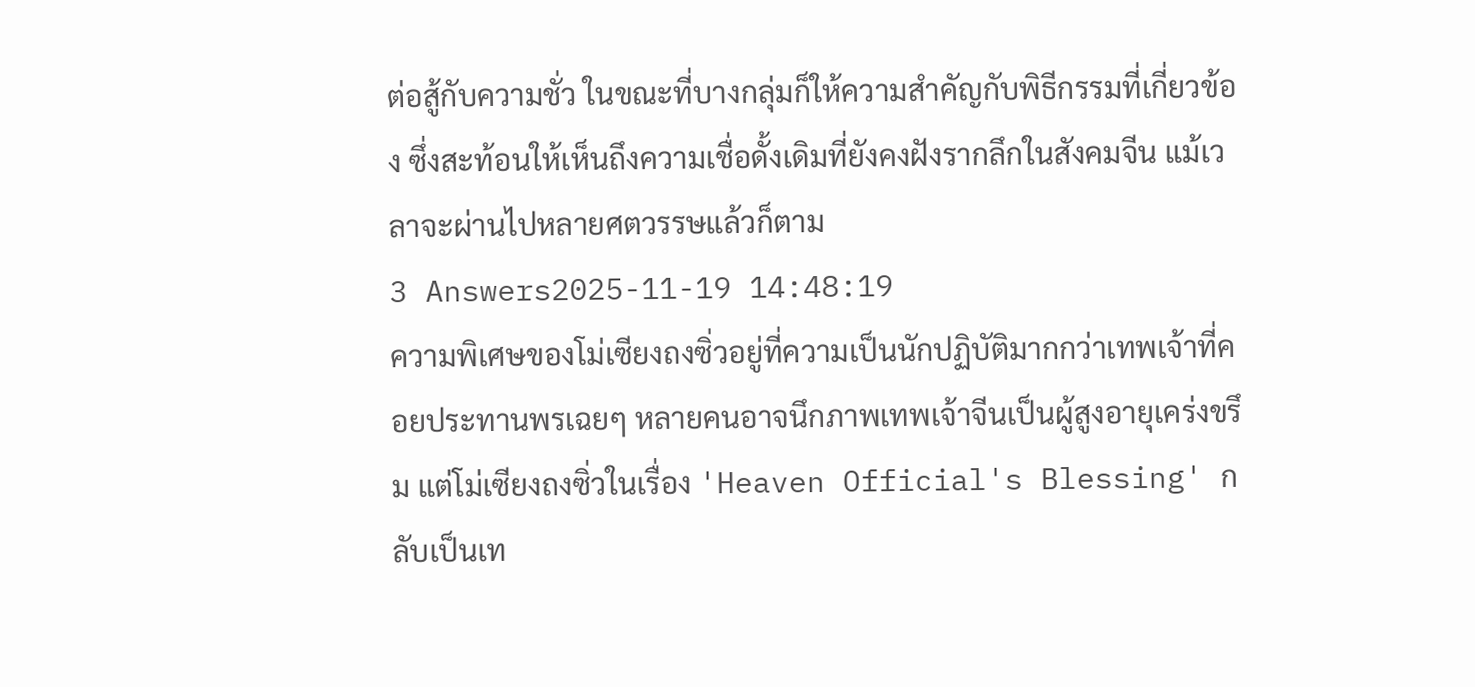ต่อสู้กับความชั่ว ในขณะที่บางกลุ่มก็ให้ความสำคัญกับพิธีกรรมที่เกี่ยวข้อง ซึ่งสะท้อนให้เห็นถึงความเชื่อดั้งเดิมที่ยังคงฝังรากลึกในสังคมจีน แม้เวลาจะผ่านไปหลายศตวรรษแล้วก็ตาม
3 Answers2025-11-19 14:48:19
ความพิเศษของโม่เซียงถงซิ่วอยู่ที่ความเป็นนักปฏิบัติมากกว่าเทพเจ้าที่คอยประทานพรเฉยๆ หลายคนอาจนึกภาพเทพเจ้าจีนเป็นผู้สูงอายุเคร่งขรึม แต่โม่เซียงถงซิ่วในเรื่อง 'Heaven Official's Blessing' กลับเป็นเท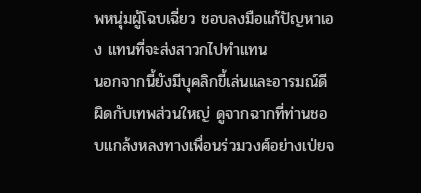พหนุ่มผู้โฉบเฉี่ยว ชอบลงมือแก้ปัญหาเอง แทนที่จะส่งสาวกไปทำแทน
นอกจากนี้ยังมีบุคลิกขี้เล่นและอารมณ์ดีผิดกับเทพส่วนใหญ่ ดูจากฉากที่ท่านชอบแกล้งหลงทางเพื่อนร่วมวงศ์อย่างเป่ยจ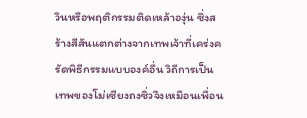วินหรือพฤติกรรมติดเหล้าองุ่น ซึ่งสร้างสีสันแตกต่างจากเทพเจ้าที่เคร่งครัดพิธีกรรมแบบองค์อื่น วิถีการเป็นเทพของโม่เซียงถงซิ่วจึงเหมือนเพื่อน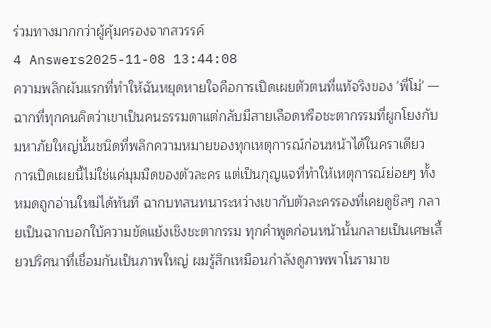ร่วมทางมากกว่าผู้คุ้มครองจากสวรรค์
4 Answers2025-11-08 13:44:08
ความพลิกผันแรกที่ทำให้ฉันหยุดหายใจคือการเปิดเผยตัวตนที่แท้จริงของ 'พี่โม่' — ฉากที่ทุกคนคิดว่าเขาเป็นคนธรรมดาแต่กลับมีสายเลือดหรือชะตากรรมที่ผูกโยงกับมหาภัยใหญ่นั้นชนิดที่พลิกความหมายของทุกเหตุการณ์ก่อนหน้าได้ในคราเดียว
การเปิดเผยนี้ไม่ใช่แค่มุมมืดของตัวละคร แต่เป็นกุญแจที่ทำให้เหตุการณ์ย่อยๆ ทั้งหมดถูกอ่านใหม่ได้ทันที ฉากบทสนทนาระหว่างเขากับตัวละครรองที่เคยดูชิลๆ กลายเป็นฉากบอกใบ้ความขัดแย้งเชิงชะตากรรม ทุกคำพูดก่อนหน้านั้นกลายเป็นเศษเสี้ยวปริศนาที่เชื่อมกันเป็นภาพใหญ่ ผมรู้สึกเหมือนกำลังดูภาพพาโนรามาข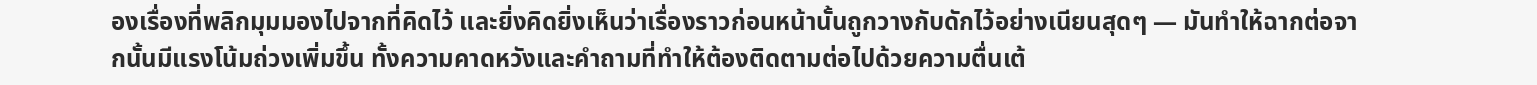องเรื่องที่พลิกมุมมองไปจากที่คิดไว้ และยิ่งคิดยิ่งเห็นว่าเรื่องราวก่อนหน้านั้นถูกวางกับดักไว้อย่างเนียนสุดๆ — มันทำให้ฉากต่อจากนั้นมีแรงโน้มถ่วงเพิ่มขึ้น ทั้งความคาดหวังและคำถามที่ทำให้ต้องติดตามต่อไปด้วยความตื่นเต้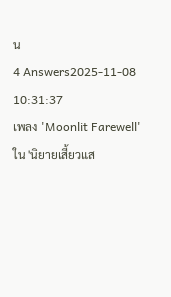น
4 Answers2025-11-08 10:31:37
เพลง 'Moonlit Farewell' ใน 'นิยายเสี้ยวแส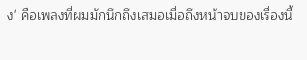ง' คือเพลงที่ผมมักนึกถึงเสมอเมื่อถึงหน้าจบของเรื่องนี้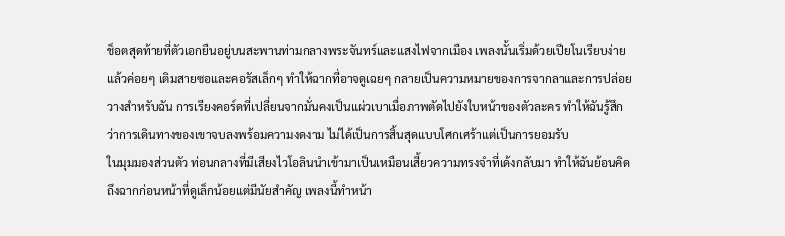ช็อตสุดท้ายที่ตัวเอกยืนอยู่บนสะพานท่ามกลางพระจันทร์และแสงไฟจากเมือง เพลงนั้นเริ่มด้วยเปียโนเรียบง่ายแล้วค่อยๆ เติมสายซอและคอรัสเล็กๆ ทำให้ฉากที่อาจดูเฉยๆ กลายเป็นความหมายของการจากลาและการปล่อยวางสำหรับฉัน การเรียงคอร์ดที่เปลี่ยนจากมั่นคงเป็นแผ่วเบาเมื่อภาพตัดไปยังใบหน้าของตัวละคร ทำให้ฉันรู้สึกว่าการเดินทางของเขาจบลงพร้อมความงดงาม ไม่ได้เป็นการสิ้นสุดแบบโศกเศร้าแต่เป็นการยอมรับ
ในมุมมองส่วนตัว ท่อนกลางที่มีเสียงไวโอลินนำเข้ามาเป็นเหมือนเสี้ยวความทรงจำที่เด้งกลับมา ทำให้ฉันย้อนคิดถึงฉากก่อนหน้าที่ดูเล็กน้อยแต่มีนัยสำคัญ เพลงนี้ทำหน้า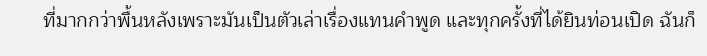ที่มากกว่าพื้นหลังเพราะมันเป็นตัวเล่าเรื่องแทนคำพูด และทุกครั้งที่ได้ยินท่อนเปิด ฉันก็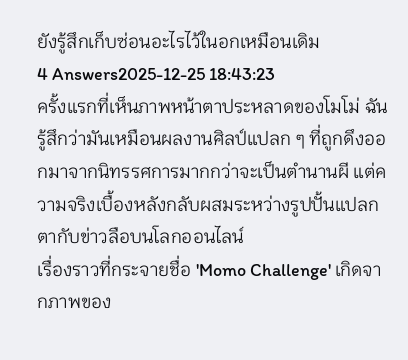ยังรู้สึกเก็บซ่อนอะไรไว้ในอกเหมือนเดิม
4 Answers2025-12-25 18:43:23
ครั้งแรกที่เห็นภาพหน้าตาประหลาดของโมโม่ ฉันรู้สึกว่ามันเหมือนผลงานศิลป์แปลก ๆ ที่ถูกดึงออกมาจากนิทรรศการมากกว่าจะเป็นตำนานผี แต่ความจริงเบื้องหลังกลับผสมระหว่างรูปปั้นแปลกตากับข่าวลือบนโลกออนไลน์
เรื่องราวที่กระจายชื่อ 'Momo Challenge' เกิดจากภาพของ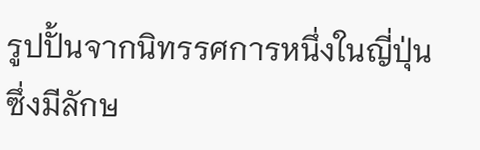รูปปั้นจากนิทรรศการหนึ่งในญี่ปุ่นซึ่งมีลักษ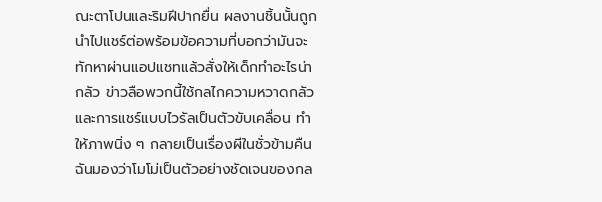ณะตาโปนและริมฝีปากยื่น ผลงานชิ้นนั้นถูกนำไปแชร์ต่อพร้อมข้อความที่บอกว่ามันจะทักหาผ่านแอปแชทแล้วสั่งให้เด็กทำอะไรน่ากลัว ข่าวลือพวกนี้ใช้กลไกความหวาดกลัวและการแชร์แบบไวรัลเป็นตัวขับเคลื่อน ทำให้ภาพนิ่ง ๆ กลายเป็นเรื่องผีในชั่วข้ามคืน
ฉันมองว่าโมโม่เป็นตัวอย่างชัดเจนของกล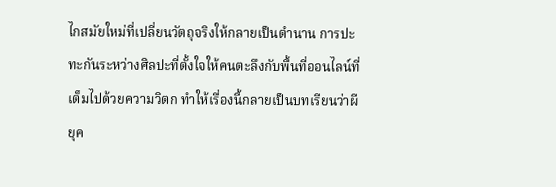ไกสมัยใหม่ที่เปลี่ยนวัตถุจริงให้กลายเป็นตำนาน การปะทะกันระหว่างศิลปะที่ตั้งใจให้คนตะลึงกับพื้นที่ออนไลน์ที่เต็มไปด้วยความวิตก ทำให้เรื่องนี้กลายเป็นบทเรียนว่าผียุค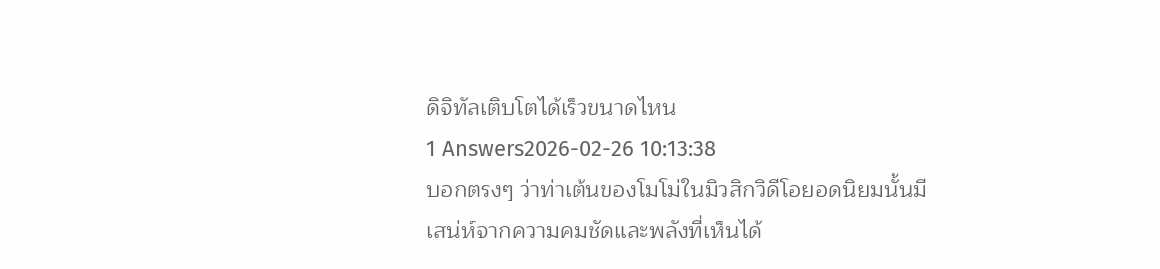ดิจิทัลเติบโตได้เร็วขนาดไหน
1 Answers2026-02-26 10:13:38
บอกตรงๆ ว่าท่าเต้นของโมโม่ในมิวสิกวิดีโอยอดนิยมนั้นมีเสน่ห์จากความคมชัดและพลังที่เห็นได้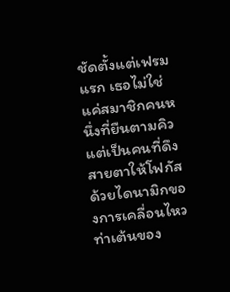ชัดตั้งแต่เฟรมแรก เธอไม่ใช่แค่สมาชิกคนหนึ่งที่ยืนตามคิว แต่เป็นคนที่ดึงสายตาให้โฟกัสด้วยไดนามิกของการเคลื่อนไหว ท่าเต้นของ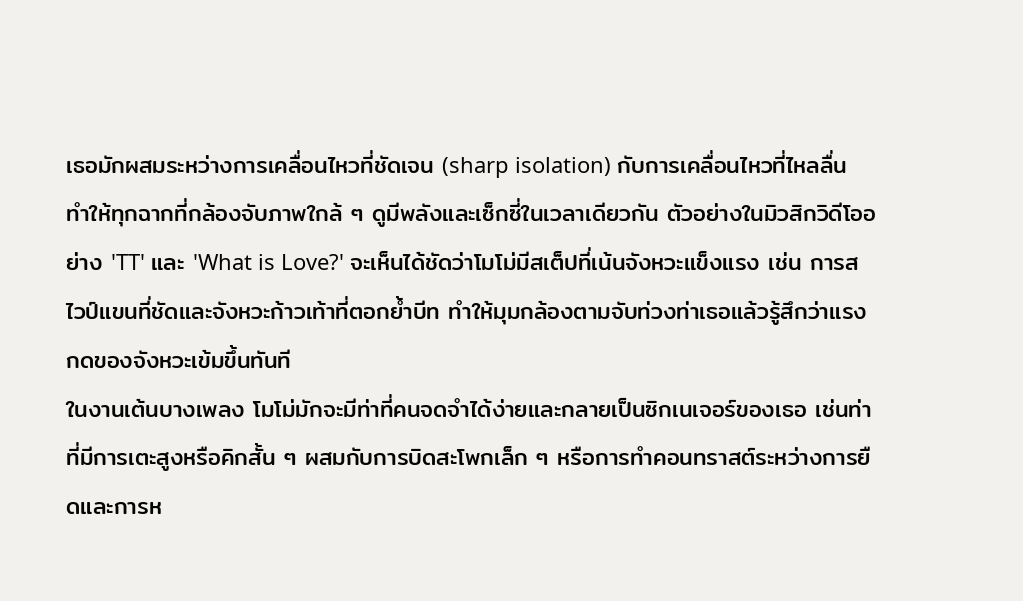เธอมักผสมระหว่างการเคลื่อนไหวที่ชัดเจน (sharp isolation) กับการเคลื่อนไหวที่ไหลลื่น ทำให้ทุกฉากที่กล้องจับภาพใกล้ ๆ ดูมีพลังและเซ็กซี่ในเวลาเดียวกัน ตัวอย่างในมิวสิกวิดีโออย่าง 'TT' และ 'What is Love?' จะเห็นได้ชัดว่าโมโม่มีสเต็ปที่เน้นจังหวะแข็งแรง เช่น การสไวป์แขนที่ชัดและจังหวะก้าวเท้าที่ตอกย้ำบีท ทำให้มุมกล้องตามจับท่วงท่าเธอแล้วรู้สึกว่าแรงกดของจังหวะเข้มขึ้นทันที
ในงานเต้นบางเพลง โมโม่มักจะมีท่าที่คนจดจำได้ง่ายและกลายเป็นซิกเนเจอร์ของเธอ เช่นท่าที่มีการเตะสูงหรือคิกสั้น ๆ ผสมกับการบิดสะโพกเล็ก ๆ หรือการทำคอนทราสต์ระหว่างการยืดและการห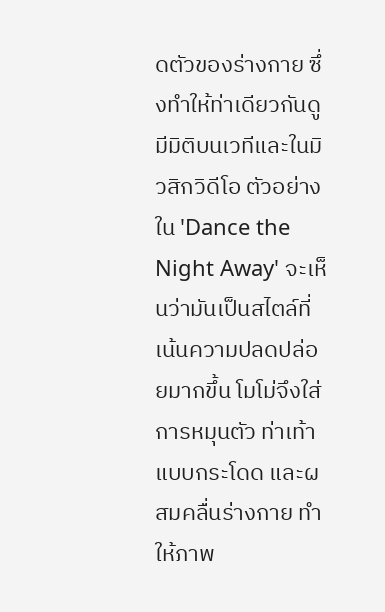ดตัวของร่างกาย ซึ่งทำให้ท่าเดียวกันดูมีมิติบนเวทีและในมิวสิกวิดีโอ ตัวอย่างใน 'Dance the Night Away' จะเห็นว่ามันเป็นสไตล์ที่เน้นความปลดปล่อยมากขึ้น โมโม่จึงใส่การหมุนตัว ท่าเท้าแบบกระโดด และผสมคลื่นร่างกาย ทำให้ภาพ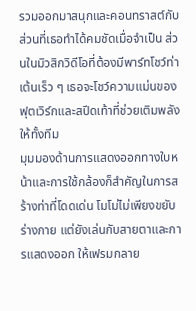รวมออกมาสนุกและคอนทราสต์กับส่วนที่เธอทำได้คมชัดเมื่อจำเป็น ส่วนในมิวสิกวิดีโอที่ต้องมีพาร์ทโชว์ท่าเต้นเร็ว ๆ เธอจะโชว์ความแม่นของฟุตเวิร์กและสปีดเท้าที่ช่วยเติมพลังให้ทั้งทีม
มุมมองด้านการแสดงออกทางใบหน้าและการใช้กล้องก็สำคัญในการสร้างท่าที่โดดเด่น โมโม่ไม่เพียงขยับร่างกาย แต่ยังเล่นกับสายตาและการแสดงออก ให้เฟรมกลาย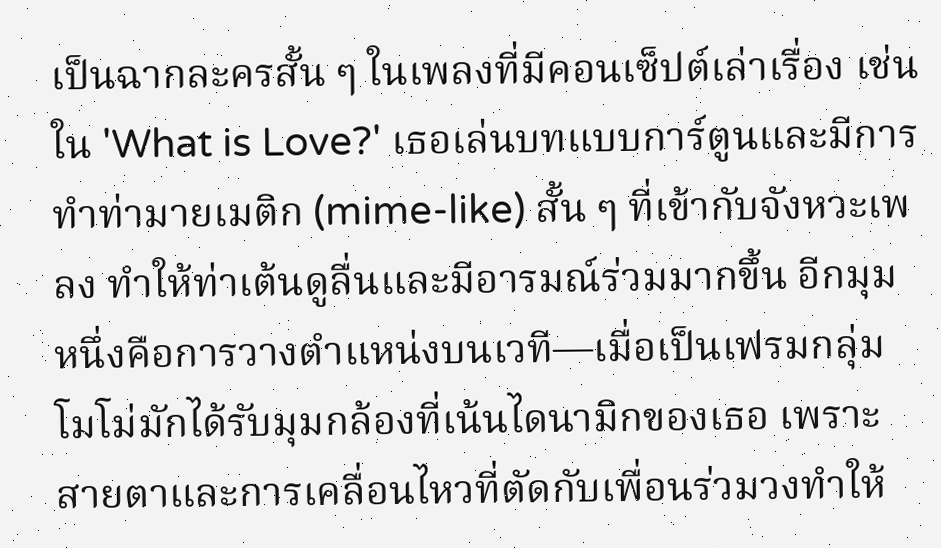เป็นฉากละครสั้น ๆ ในเพลงที่มีคอนเซ็ปต์เล่าเรื่อง เช่นใน 'What is Love?' เธอเล่นบทแบบการ์ตูนและมีการทำท่ามายเมติก (mime-like) สั้น ๆ ที่เข้ากับจังหวะเพลง ทำให้ท่าเต้นดูลื่นและมีอารมณ์ร่วมมากขึ้น อีกมุมหนึ่งคือการวางตำแหน่งบนเวที—เมื่อเป็นเฟรมกลุ่ม โมโม่มักได้รับมุมกล้องที่เน้นไดนามิกของเธอ เพราะสายตาและการเคลื่อนไหวที่ตัดกับเพื่อนร่วมวงทำให้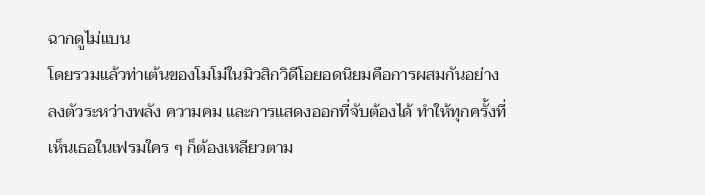ฉากดูไม่แบน
โดยรวมแล้วท่าเต้นของโมโม่ในมิวสิกวิดีโอยอดนิยมคือการผสมกันอย่างลงตัวระหว่างพลัง ความคม และการแสดงออกที่จับต้องได้ ทำให้ทุกครั้งที่เห็นเธอในเฟรมใคร ๆ ก็ต้องเหลียวตาม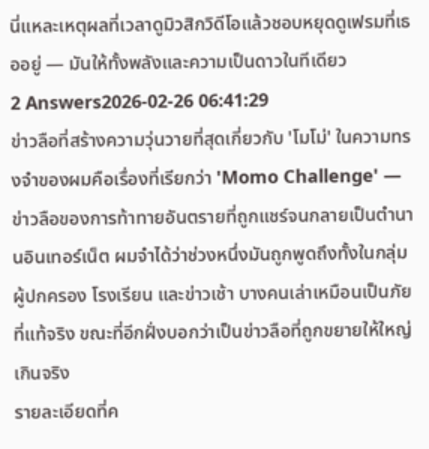นี่แหละเหตุผลที่เวลาดูมิวสิกวิดีโอแล้วชอบหยุดดูเฟรมที่เธออยู่ — มันให้ทั้งพลังและความเป็นดาวในทีเดียว
2 Answers2026-02-26 06:41:29
ข่าวลือที่สร้างความวุ่นวายที่สุดเกี่ยวกับ 'โมโม่' ในความทรงจำของผมคือเรื่องที่เรียกว่า 'Momo Challenge' — ข่าวลือของการท้าทายอันตรายที่ถูกแชร์จนกลายเป็นตำนานอินเทอร์เน็ต ผมจำได้ว่าช่วงหนึ่งมันถูกพูดถึงทั้งในกลุ่มผู้ปกครอง โรงเรียน และข่าวเช้า บางคนเล่าเหมือนเป็นภัยที่แท้จริง ขณะที่อีกฝั่งบอกว่าเป็นข่าวลือที่ถูกขยายให้ใหญ่เกินจริง
รายละเอียดที่ค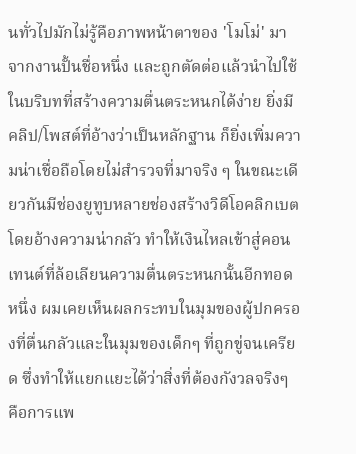นทั่วไปมักไม่รู้คือภาพหน้าตาของ 'โมโม่' มาจากงานปั้นชื่อหนึ่ง และถูกตัดต่อแล้วนำไปใช้ในบริบทที่สร้างความตื่นตระหนกได้ง่าย ยิ่งมีคลิป/โพสต์ที่อ้างว่าเป็นหลักฐาน ก็ยิ่งเพิ่มความน่าเชื่อถือโดยไม่สำรวจที่มาจริง ๆ ในขณะเดียวกันมีช่องยูทูบหลายช่องสร้างวิดีโอคลิกเบตโดยอ้างความน่ากลัว ทำให้เงินไหลเข้าสู่คอนเทนต์ที่ล้อเลียนความตื่นตระหนกนั้นอีกทอดหนึ่ง ผมเคยเห็นผลกระทบในมุมของผู้ปกครองที่ตื่นกลัวและในมุมของเด็กๆ ที่ถูกขู่จนเครียด ซึ่งทำให้แยกแยะได้ว่าสิ่งที่ต้องกังวลจริงๆ คือการแพ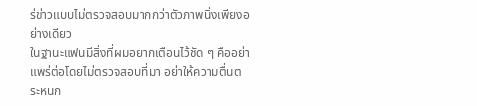ร่ข่าวแบบไม่ตรวจสอบมากกว่าตัวภาพนิ่งเพียงอย่างเดียว
ในฐานะแฟนมีสิ่งที่ผมอยากเตือนไว้ชัด ๆ คืออย่าแพร่ต่อโดยไม่ตรวจสอบที่มา อย่าให้ความตื่นตระหนก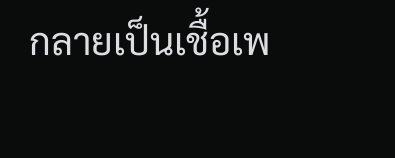กลายเป็นเชื้อเพ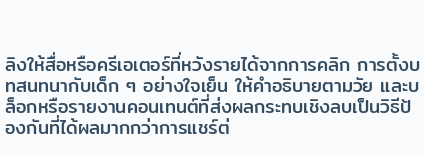ลิงให้สื่อหรือครีเอเตอร์ที่หวังรายได้จากการคลิก การตั้งบทสนทนากับเด็ก ๆ อย่างใจเย็น ให้คำอธิบายตามวัย และบล็อกหรือรายงานคอนเทนต์ที่ส่งผลกระทบเชิงลบเป็นวิธีป้องกันที่ได้ผลมากกว่าการแชร์ต่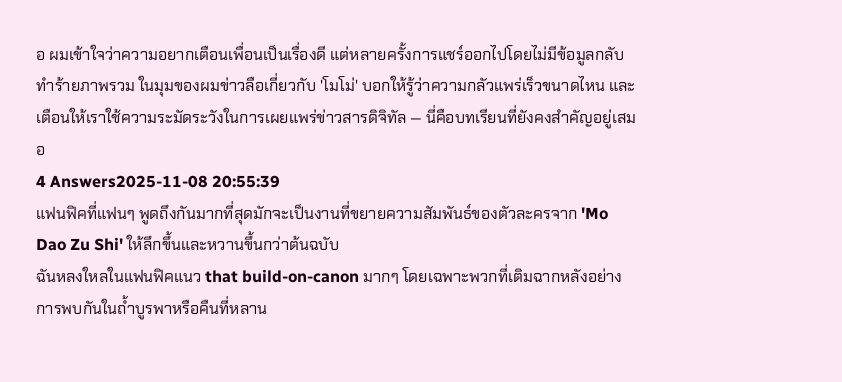อ ผมเข้าใจว่าความอยากเตือนเพื่อนเป็นเรื่องดี แต่หลายครั้งการแชร์ออกไปโดยไม่มีข้อมูลกลับทำร้ายภาพรวม ในมุมของผมข่าวลือเกี่ยวกับ 'โมโม่' บอกให้รู้ว่าความกลัวแพร่เร็วขนาดไหน และเตือนให้เราใช้ความระมัดระวังในการเผยแพร่ข่าวสารดิจิทัล — นี่คือบทเรียนที่ยังคงสำคัญอยู่เสมอ
4 Answers2025-11-08 20:55:39
แฟนฟิคที่แฟนๆ พูดถึงกันมากที่สุดมักจะเป็นงานที่ขยายความสัมพันธ์ของตัวละครจาก 'Mo Dao Zu Shi' ให้ลึกขึ้นและหวานขึ้นกว่าต้นฉบับ
ฉันหลงใหลในแฟนฟิคแนว that build-on-canon มากๆ โดยเฉพาะพวกที่เติมฉากหลังอย่างการพบกันในถ้ำบูรพาหรือคืนที่หลาน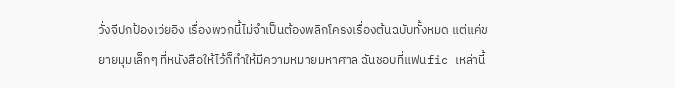วั่งจีปกป้องเว่ยอิง เรื่องพวกนี้ไม่จำเป็นต้องพลิกโครงเรื่องต้นฉบับทั้งหมด แต่แค่ขยายมุมเล็กๆ ที่หนังสือให้ไว้ก็ทำให้มีความหมายมหาศาล ฉันชอบที่แฟนfic เหล่านี้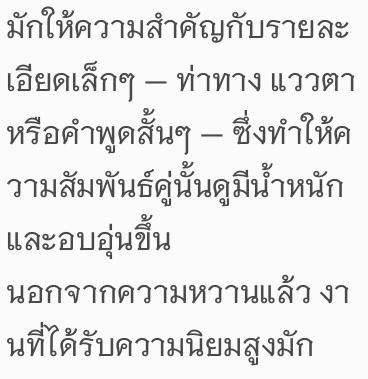มักให้ความสำคัญกับรายละเอียดเล็กๆ — ท่าทาง แววตา หรือคำพูดสั้นๆ — ซึ่งทำให้ความสัมพันธ์คู่นั้นดูมีน้ำหนักและอบอุ่นขึ้น
นอกจากความหวานแล้ว งานที่ได้รับความนิยมสูงมัก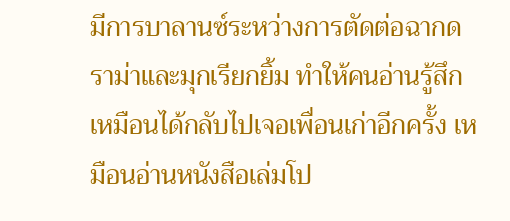มีการบาลานซ์ระหว่างการตัดต่อฉากดราม่าและมุกเรียกยิ้ม ทำให้คนอ่านรู้สึกเหมือนได้กลับไปเจอเพื่อนเก่าอีกครั้ง เหมือนอ่านหนังสือเล่มโป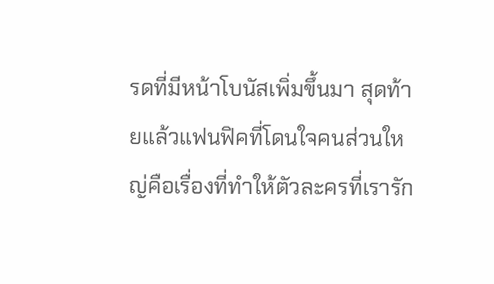รดที่มีหน้าโบนัสเพิ่มขึ้นมา สุดท้ายแล้วแฟนฟิคที่โดนใจคนส่วนใหญ่คือเรื่องที่ทำให้ตัวละครที่เรารัก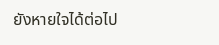ยังหายใจได้ต่อไป